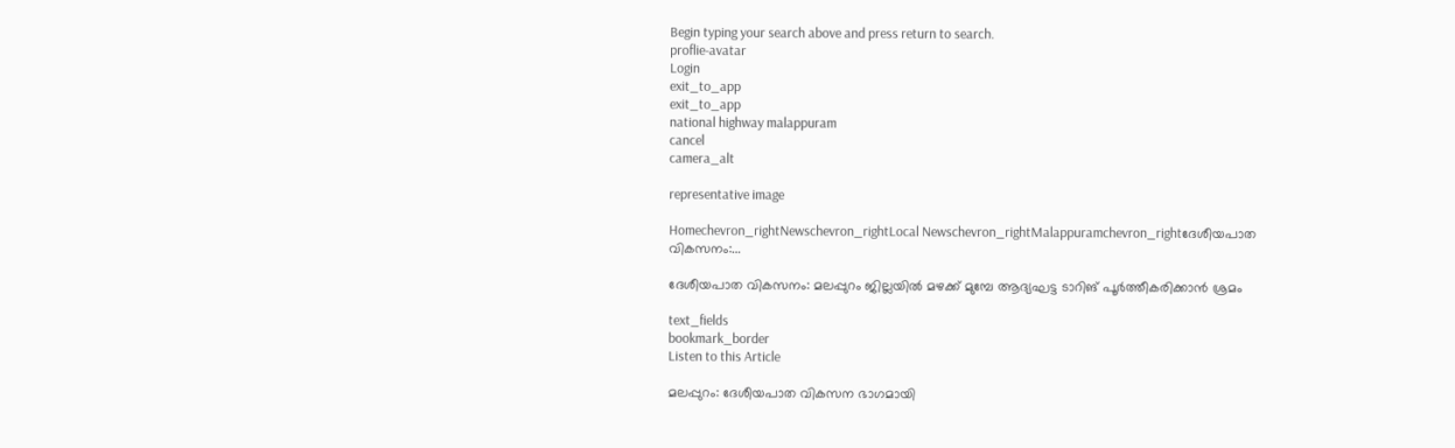Begin typing your search above and press return to search.
proflie-avatar
Login
exit_to_app
exit_to_app
national highway malappuram
cancel
camera_alt

representative image

Homechevron_rightNewschevron_rightLocal Newschevron_rightMalappuramchevron_rightദേശീയപാത വികസനം:...

ദേശീയപാത വികസനം: മലപ്പുറം ജില്ലയിൽ മഴക്ക് മുമ്പേ ആദ്യഘട്ട ടാറിങ് പൂര്‍ത്തീകരിക്കാന്‍ ശ്രമം

text_fields
bookmark_border
Listen to this Article

മലപ്പുറം: ദേശീയപാത വികസന ഭാഗമായി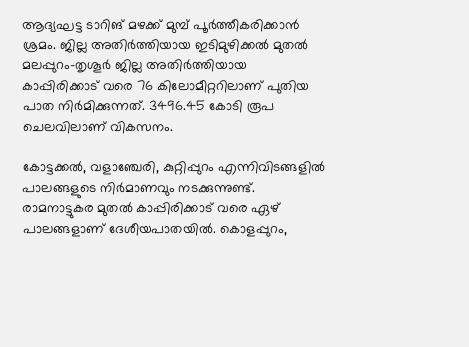ആദ്യഘട്ട ടാറിങ് മഴക്ക് മുമ്പ് പൂർത്തീകരിക്കാൻ ശ്രമം. ജില്ല അതിര്‍ത്തിയായ ഇടിമുഴിക്കല്‍ മുതല്‍ മലപ്പുറം-തൃശൂര്‍ ജില്ല അതിര്‍ത്തിയായ കാപ്പിരിക്കാട് വരെ 76 കിലോമീറ്ററിലാണ് പുതിയ പാത നിര്‍മിക്കുന്നത്. 3496.45 കോടി രൂപ ചെലവിലാണ് വികസനം.

കോട്ടക്കല്‍, വളാഞ്ചേരി, കുറ്റിപ്പുറം എന്നിവിടങ്ങളില്‍ പാലങ്ങളുടെ നിര്‍മാണവും നടക്കുന്നുണ്ട്. രാമനാട്ടുകര മുതല്‍ കാപ്പിരിക്കാട് വരെ ഏഴ് പാലങ്ങളാണ് ദേശീയപാതയില്‍. കൊളപ്പുറം,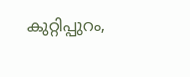കുറ്റിപ്പുറം,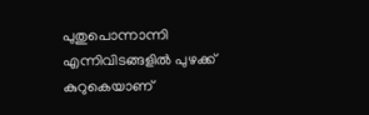പുതുപൊന്നാന്നി എന്നിവിടങ്ങളില്‍ പുഴക്ക് കുറുകെയാണ്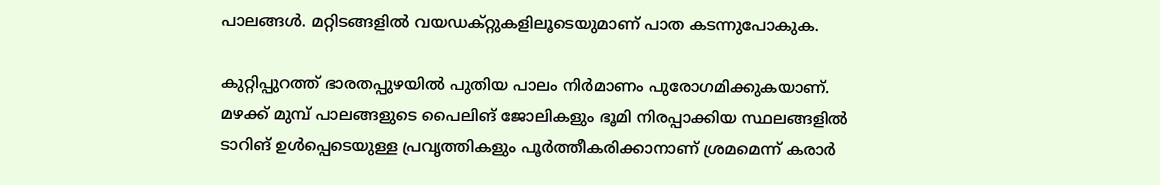പാലങ്ങള്‍. മറ്റിടങ്ങളില്‍ വയഡക്റ്റുകളിലൂടെയുമാണ് പാത കടന്നുപോകുക.

കുറ്റിപ്പുറത്ത് ഭാരതപ്പുഴയില്‍ പുതിയ പാലം നിര്‍മാണം പുരോഗമിക്കുകയാണ്. മഴക്ക് മുമ്പ് പാലങ്ങളുടെ പൈലിങ് ജോലികളും ഭൂമി നിരപ്പാക്കിയ സ്ഥലങ്ങളില്‍ ടാറിങ് ഉള്‍പ്പെടെയുള്ള പ്രവൃത്തികളും പൂര്‍ത്തീകരിക്കാനാണ് ശ്രമമെന്ന് കരാര്‍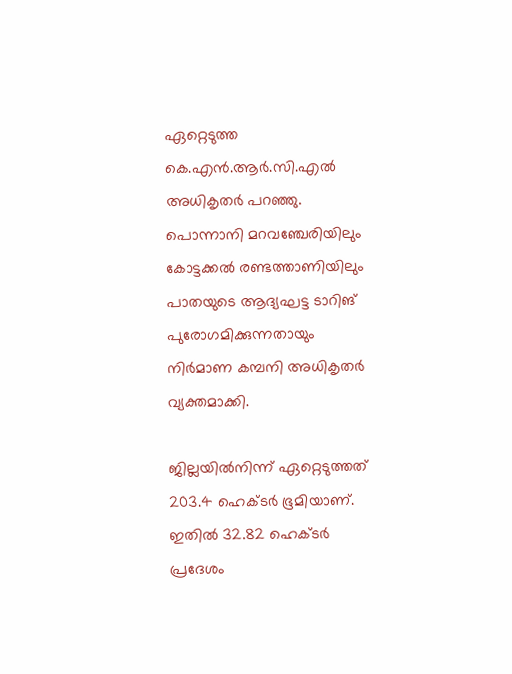ഏറ്റെടുത്ത കെ.എന്‍.ആര്‍.സി.എല്‍ അധികൃതര്‍ പറഞ്ഞു. പൊന്നാനി മറവഞ്ചേരിയിലും കോട്ടക്കല്‍ രണ്ടത്താണിയിലും പാതയുടെ ആദ്യഘട്ട ടാറിങ് പുരോഗമിക്കുന്നതായും നിര്‍മാണ കമ്പനി അധികൃതര്‍ വ്യക്തമാക്കി.

ജില്ലയില്‍നിന്ന് ഏറ്റെടുത്തത് 203.4 ഹെക്ടര്‍ ഭൂമിയാണ്. ഇതില്‍ 32.82 ഹെക്ടര്‍ പ്രദേശം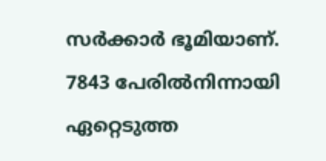സര്‍ക്കാര്‍ ഭൂമിയാണ്. 7843 പേരില്‍നിന്നായി ഏറ്റെടുത്ത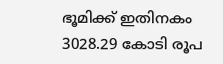ഭൂമിക്ക് ഇതിനകം 3028.29 കോടി രൂപ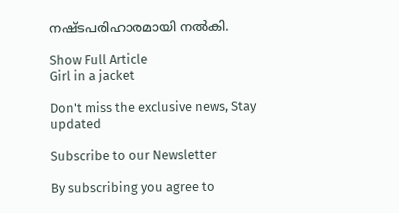നഷ്ടപരിഹാരമായി നല്‍കി.

Show Full Article
Girl in a jacket

Don't miss the exclusive news, Stay updated

Subscribe to our Newsletter

By subscribing you agree to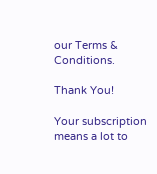our Terms & Conditions.

Thank You!

Your subscription means a lot to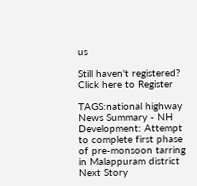us

Still haven't registered? Click here to Register

TAGS:national highway
News Summary - NH Development: Attempt to complete first phase of pre-monsoon tarring in Malappuram district
Next Story